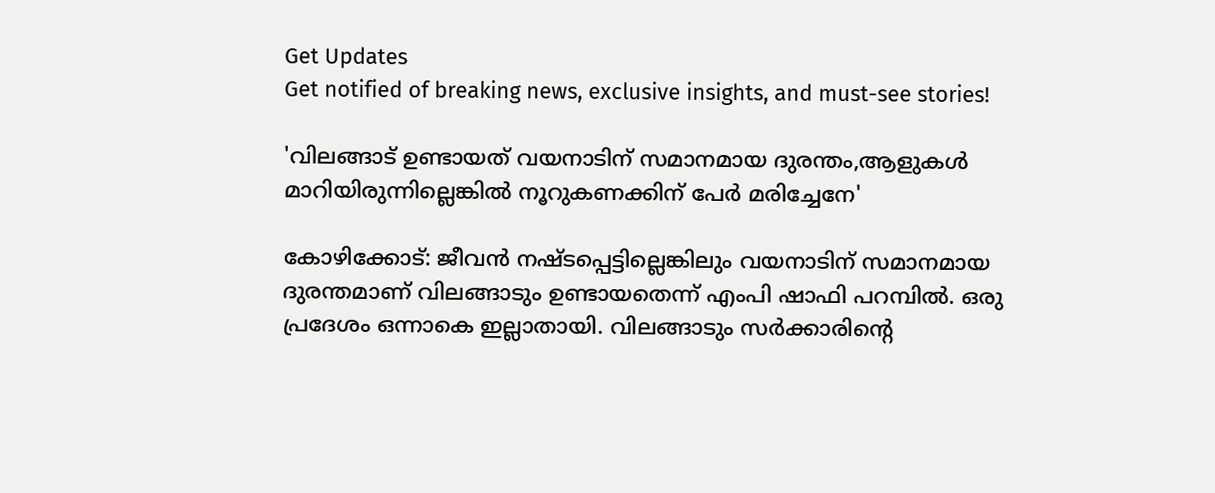Get Updates
Get notified of breaking news, exclusive insights, and must-see stories!

'വിലങ്ങാട് ഉണ്ടായത് വയനാടിന് സമാനമായ ദുരന്തം,ആളുകൾ മാറിയിരുന്നില്ലെങ്കിൽ നൂറുകണക്കിന് പേർ മരിച്ചേനേ'

കോഴിക്കോട്: ജീവൻ നഷ്ടപ്പെട്ടില്ലെങ്കിലും വയനാടിന് സമാനമായ ദുരന്തമാണ് വിലങ്ങാടും ഉണ്ടായതെന്ന് എംപി ഷാഫി പറമ്പിൽ. ഒരു പ്രദേശം ഒന്നാകെ ഇല്ലാതായി. വിലങ്ങാടും സർക്കാരിന്റെ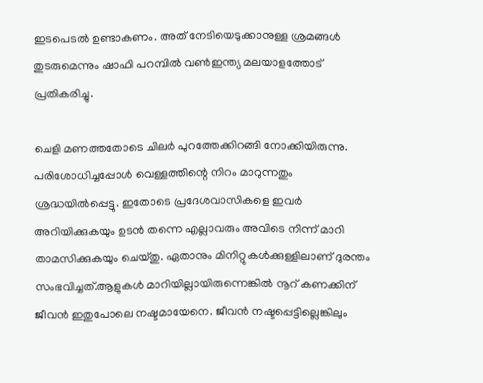ഇടപെടൽ ഉണ്ടാകണം. അത് നേടിയെടുക്കാനുള്ള ശ്രമങ്ങൾ തുടരുമെന്നും ഷാഫി പറമ്പിൽ വൺഇന്ത്യ മലയാളത്തോട് പ്രതികരിച്ചു.

ചെളി മണത്തതോടെ ചിലർ പുറത്തേക്കിറങ്ങി നോക്കിയിരുന്നു. പരിശോധിച്ചപ്പോൾ വെള്ളത്തിന്റെ നിറം മാറുന്നതും ശ്രദ്ധയിൽപ്പെട്ടു. ഇതോടെ പ്രദേശവാസികളെ ഇവർ അറിയിക്കുകയും ഉടൻ തന്നെ എല്ലാവരും അവിടെ നിന്ന് മാറി താമസിക്കുകയും ചെയ്തു. ഏതാനും മിനിറ്റുകൾക്കുള്ളിലാണ് ദുരന്തം സംഭവിച്ചത്.ആളുകൾ മാറിയില്ലായിരുന്നെങ്കിൽ നൂറ് കണക്കിന് ജീവൻ ഇതുപോലെ നഷ്ടമായേനെ. ജീവൻ നഷ്ടപ്പെട്ടില്ലെങ്കിലും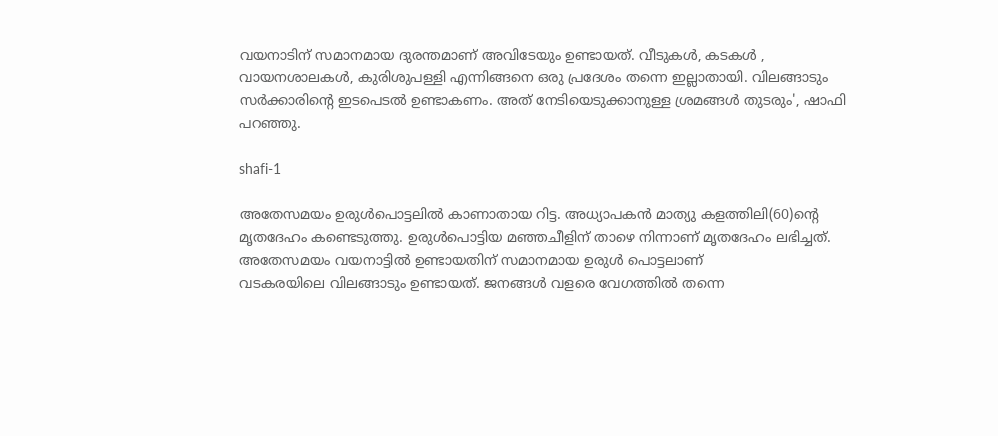വയനാടിന് സമാനമായ ദുരന്തമാണ് അവിടേയും ഉണ്ടായത്. വീടുകൾ, കടകൾ , വായനശാലകൾ, കുരിശുപള്ളി എന്നിങ്ങനെ ഒരു പ്രദേശം തന്നെ ഇല്ലാതായി. വിലങ്ങാടും സർക്കാരിന്റെ ഇടപെടൽ ഉണ്ടാകണം. അത് നേടിയെടുക്കാനുള്ള ശ്രമങ്ങൾ തുടരും', ഷാഫി പറ‍ഞ്ഞു.

shafi-1

അതേസമയം ഉരുള്‍പൊട്ടലില്‍ കാണാതായ റിട്ട. അധ്യാപകന്‍ മാത്യു കളത്തിലി(60)ന്റെ മൃതദേഹം കണ്ടെടുത്തു. ഉരുള്‍പൊട്ടിയ മഞ്ഞചീളിന് താഴെ നിന്നാണ് മൃതദേഹം ലഭിച്ചത്. അതേസമയം വയനാട്ടിൽ ഉണ്ടായതിന് സമാനമായ ഉരുൾ പൊട്ടലാണ്
വടകരയിലെ വിലങ്ങാടും ഉണ്ടായത്. ജനങ്ങൾ വളരെ വേഗത്തിൽ തന്നെ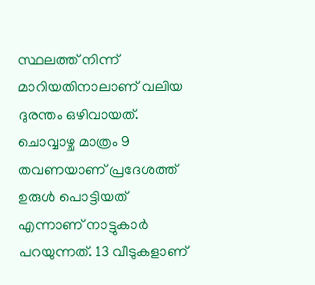സ്ഥലത്ത് നിന്ന് മാറിയതിനാലാണ് വലിയ ദുരന്തം ഒഴിവായത്. ചൊവ്വാഴ്ച മാത്രം 9 തവണയാണ് പ്രദേശത്ത് ഉരുൾ പൊട്ടിയത് എന്നാണ് നാട്ടുകാര്‍ പറയുന്നത്. 13 വീടുകളാണ്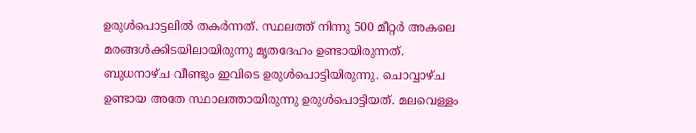ഉരുൾപൊട്ടലിൽ തകർന്നത്. സ്ഥലത്ത് നിന്നു 500 മീറ്റര്‍ അകലെ മരങ്ങള്‍ക്കിടയിലായിരുന്നു മൃതദേഹം ഉണ്ടായിരുന്നത്. ബുധനാഴ്ച വീണ്ടും ഇവിടെ ഉരുൾപൊട്ടിയിരുന്നു. ചൊവ്വാഴ്ച ഉണ്ടായ അതേ സ്ഥാലത്തായിരുന്നു ഉരുൾപൊട്ടിയത്. മലവെള്ളം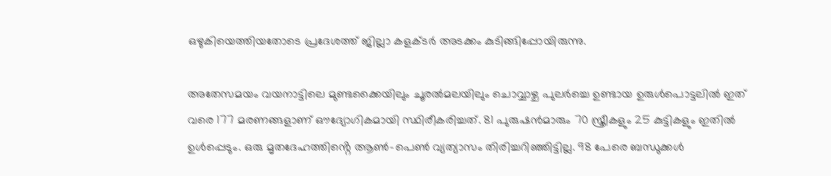ഒഴുകിയെത്തിയതോടെ പ്രദേശത്ത് ജില്ലാ കളക്ടർ അടക്കം കുടിങ്ങിപ്പോയിരുന്നു.

അതേസമയം വയനാട്ടിലെ മുണ്ടക്കൈയിലും ചൂരൽമലയിലും ചൊവ്വാഴ്ച പുലർച്ചെ ഉണ്ടായ ഉരുൾപൊട്ടലിൽ ഇത് വരെ 177 മരണങ്ങളാണ് ഔദ്യോഗികമായി സ്ഥിരീകരിച്ചത്. 81 പുരുഷൻമാരും 70 സ്ത്രീകളും 25 കുട്ടികളും ഇതിൽ ഉൾപ്പെടും. ഒരു മൃതദേഹത്തിൻ്റെ ആൺ-പെൺ വ്യത്യാസം തിരിച്ചറിഞ്ഞിട്ടില്ല. 98 പേരെ ബന്ധുക്കൾ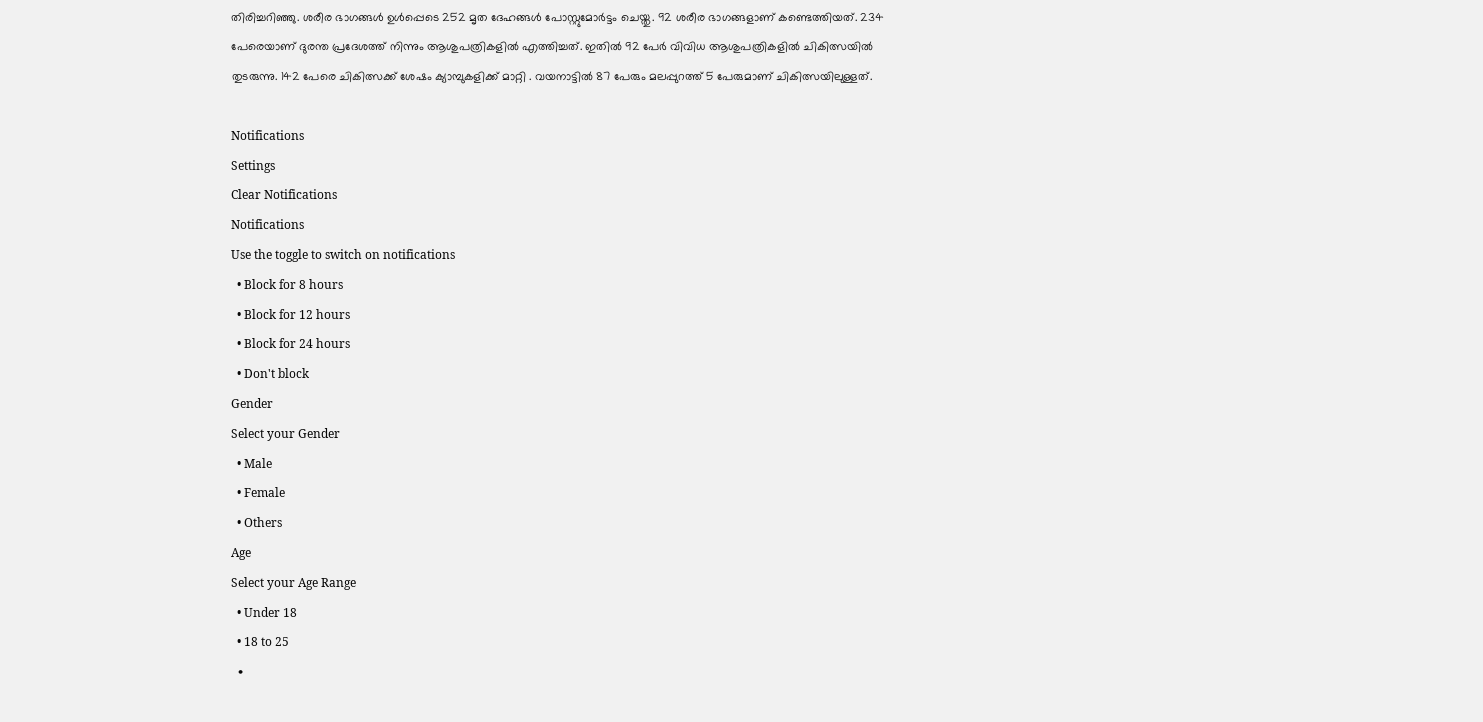തിരിച്ചറിഞ്ഞു. ശരീര ഭാഗങ്ങൾ ഉൾപ്പെടെ 252 മൃത ദേഹങ്ങൾ പോസ്റ്റുമോർട്ടം ചെയ്തു. 92 ശരീര ഭാഗങ്ങളാണ് കണ്ടെത്തിയത്. 234 പേരെയാണ് ദുരന്ത പ്രദേശത്ത് നിന്നും ആശുപത്രികളിൽ എത്തിച്ചത്. ഇതിൽ 92 പേർ വിവിധ ആശുപത്രികളിൽ ചികിത്സയിൽ തുടരുന്നു. 142 പേരെ ചികിത്സക്ക് ശേഷം ക്യാമ്പുകളിക്ക് മാറ്റി . വയനാട്ടിൽ 87 പേരും മലപ്പുറത്ത് 5 പേരുമാണ് ചികിത്സയിലുള്ളത്.

Notifications
Settings
Clear Notifications
Notifications
Use the toggle to switch on notifications
  • Block for 8 hours
  • Block for 12 hours
  • Block for 24 hours
  • Don't block
Gender
Select your Gender
  • Male
  • Female
  • Others
Age
Select your Age Range
  • Under 18
  • 18 to 25
  •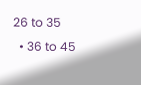26 to 35
  • 36 to 45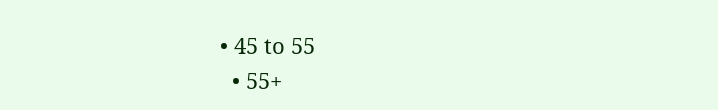• 45 to 55
  • 55+